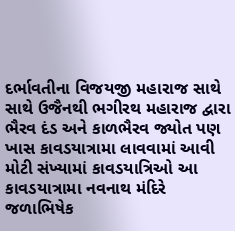દર્ભાવતીના વિજયજી મહારાજ સાથે સાથે ઉજૈનથી ભગીરથ મહારાજ દ્વારા ભૈરવ દંડ અને કાળભૈરવ જ્યોત પણ ખાસ કાવડયાત્રામા લાવવામાં આવી
મોટી સંખ્યામાં કાવડયાત્રિઓ આ કાવડયાત્રામા નવનાથ મંદિરે જળાભિષેક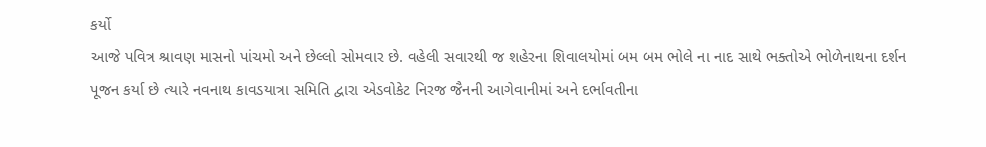કર્યો
આજે પવિત્ર શ્રાવણ માસનો પાંચમો અને છેલ્લો સોમવાર છે. વહેલી સવારથી જ શહેરના શિવાલયોમાં બમ બમ ભોલે ના નાદ સાથે ભક્તોએ ભોળેનાથના દર્શન પૂજન કર્યા છે ત્યારે નવનાથ કાવડયાત્રા સમિતિ દ્વારા એડવોકેટ નિરજ જૈનની આગેવાનીમાં અને દર્ભાવતીના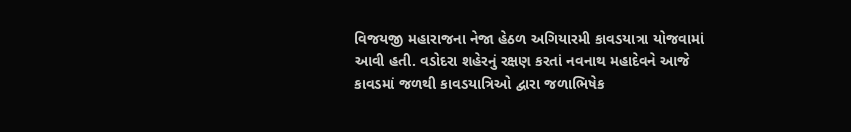વિજયજી મહારાજના નેજા હેઠળ અગિયારમી કાવડયાત્રા યોજવામાં આવી હતી. વડોદરા શહેરનું રક્ષણ કરતાં નવનાથ મહાદેવને આજે કાવડમાં જળથી કાવડયાત્રિઓ દ્વારા જળાભિષેક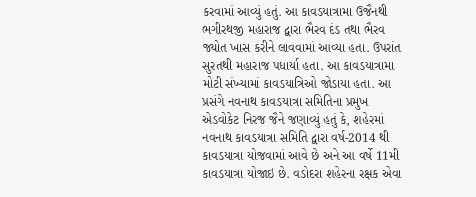કરવામાં આવ્યું હતું. આ કાવડયાત્રામા ઉજૈનથી ભગીરથજી મહારાજ દ્વારા ભૈરવ દંડ તથા ભૈરવ જ્યોત ખાસ કરીને લાવવામાં આવ્યા હતા. ઉપરાંત સુરતથી મહારાજ પધાર્યા હતા. આ કાવડયાત્રામા મોટી સંખ્યામાં કાવડયાત્રિઓ જોડાયા હતા. આ પ્રસંગે નવનાથ કાવડયાત્રા સમિતિના પ્રમુખ એડવોકેટ નિરજ જૈને જણાવ્યું હતું કે, શહેરમાં નવનાથ કાવડયાત્રા સમિતિ દ્વારા વર્ષ-2014 થી કાવડયાત્રા યોજવામાં આવે છે અને આ વર્ષે 11મી કાવડયાત્રા યોજાઇ છે. વડોદરા શહેરના રક્ષક એવા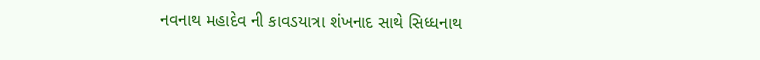નવનાથ મહાદેવ ની કાવડયાત્રા શંખનાદ સાથે સિધ્ધનાથ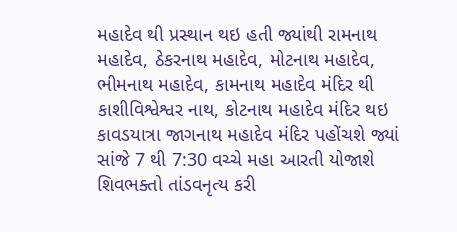મહાદેવ થી પ્રસ્થાન થઇ હતી જ્યાંથી રામનાથ મહાદેવ, ઠેકરનાથ મહાદેવ, મોટનાથ મહાદેવ, ભીમનાથ મહાદેવ, કામનાથ મહાદેવ મંદિર થી કાશીવિશ્વેશ્વર નાથ, કોટનાથ મહાદેવ મંદિર થઇ કાવડયાત્રા જાગનાથ મહાદેવ મંદિર પહોંચશે જ્યાં સાંજે 7 થી 7:30 વચ્ચે મહા આરતી યોજાશે શિવભક્તો તાંડવનૃત્ય કરી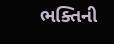ભક્તિની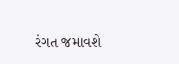રંગત જમાવશે